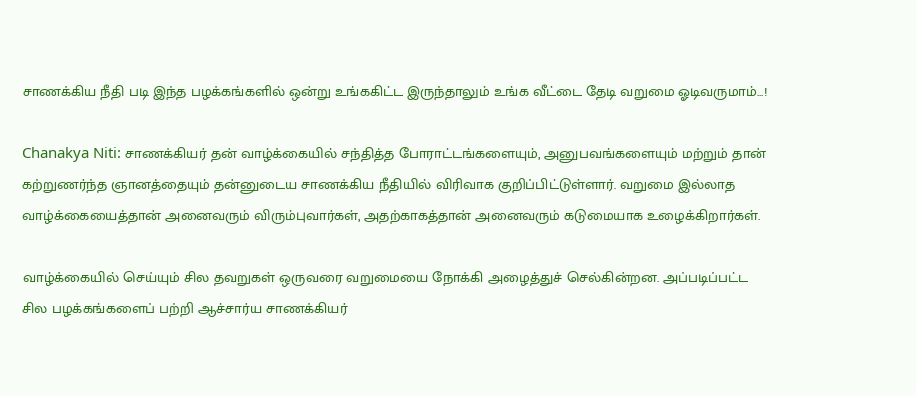சாணக்கிய நீதி படி இந்த பழக்கங்களில் ஒன்று உங்ககிட்ட இருந்தாலும் உங்க வீட்டை தேடி வறுமை ஓடிவருமாம்...!

Chanakya Niti: சாணக்கியர் தன் வாழ்க்கையில் சந்தித்த போராட்டங்களையும், அனுபவங்களையும் மற்றும் தான் கற்றுணர்ந்த ஞானத்தையும் தன்னுடைய சாணக்கிய நீதியில் விரிவாக குறிப்பிட்டுள்ளார். வறுமை இல்லாத வாழ்க்கையைத்தான் அனைவரும் விரும்புவார்கள், அதற்காகத்தான் அனைவரும் கடுமையாக உழைக்கிறார்கள்.

வாழ்க்கையில் செய்யும் சில தவறுகள் ஒருவரை வறுமையை நோக்கி அழைத்துச் செல்கின்றன. அப்படிப்பட்ட சில பழக்கங்களைப் பற்றி ஆச்சார்ய சாணக்கியர்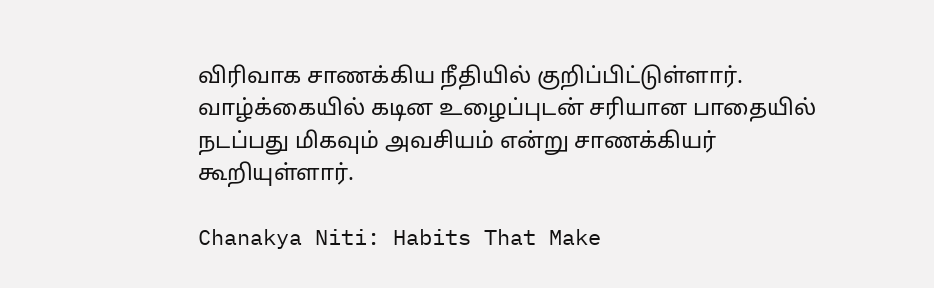விரிவாக சாணக்கிய நீதியில் குறிப்பிட்டுள்ளார். வாழ்க்கையில் கடின உழைப்புடன் சரியான பாதையில் நடப்பது மிகவும் அவசியம் என்று சாணக்கியர் கூறியுள்ளார்.

Chanakya Niti: Habits That Make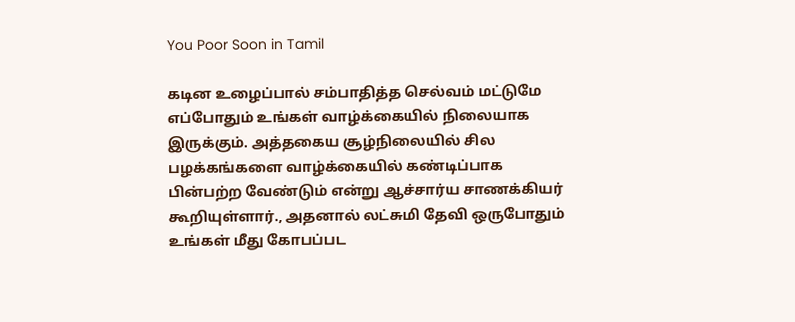You Poor Soon in Tamil

கடின உழைப்பால் சம்பாதித்த செல்வம் மட்டுமே எப்போதும் உங்கள் வாழ்க்கையில் நிலையாக இருக்கும். அத்தகைய சூழ்நிலையில் சில பழக்கங்களை வாழ்க்கையில் கண்டிப்பாக பின்பற்ற வேண்டும் என்று ஆச்சார்ய சாணக்கியர் கூறியுள்ளார்., அதனால் லட்சுமி தேவி ஒருபோதும் உங்கள் மீது கோபப்பட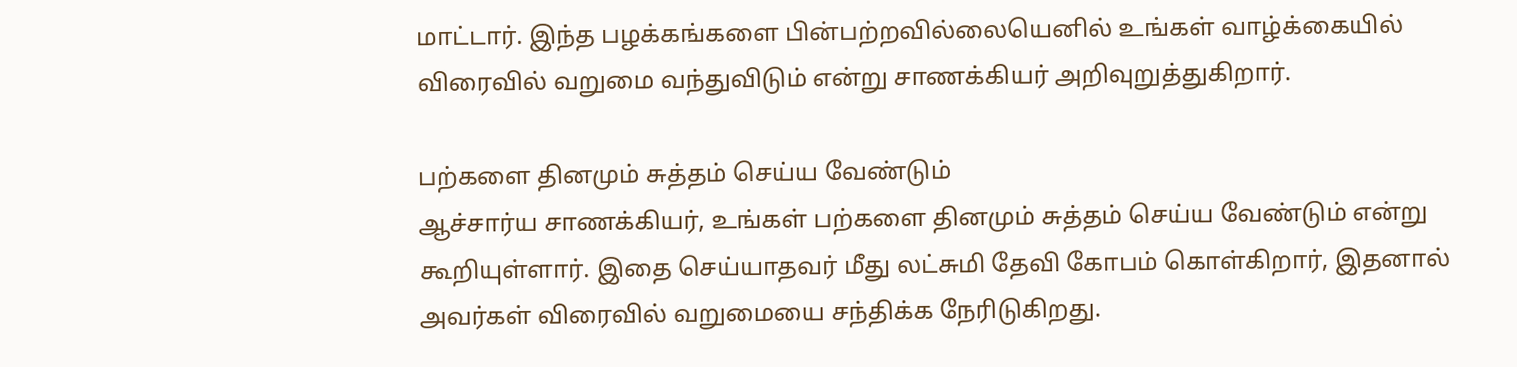மாட்டார். இந்த பழக்கங்களை பின்பற்றவில்லையெனில் உங்கள் வாழ்க்கையில் விரைவில் வறுமை வந்துவிடும் என்று சாணக்கியர் அறிவுறுத்துகிறார்.

பற்களை தினமும் சுத்தம் செய்ய வேண்டும்
ஆச்சார்ய சாணக்கியர், உங்கள் பற்களை தினமும் சுத்தம் செய்ய வேண்டும் என்று கூறியுள்ளார். இதை செய்யாதவர் மீது லட்சுமி தேவி கோபம் கொள்கிறார், இதனால் அவர்கள் விரைவில் வறுமையை சந்திக்க நேரிடுகிறது.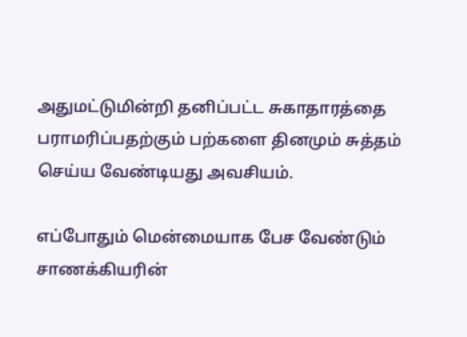அதுமட்டுமின்றி தனிப்பட்ட சுகாதாரத்தை பராமரிப்பதற்கும் பற்களை தினமும் சுத்தம் செய்ய வேண்டியது அவசியம்.

எப்போதும் மென்மையாக பேச வேண்டும்
சாணக்கியரின்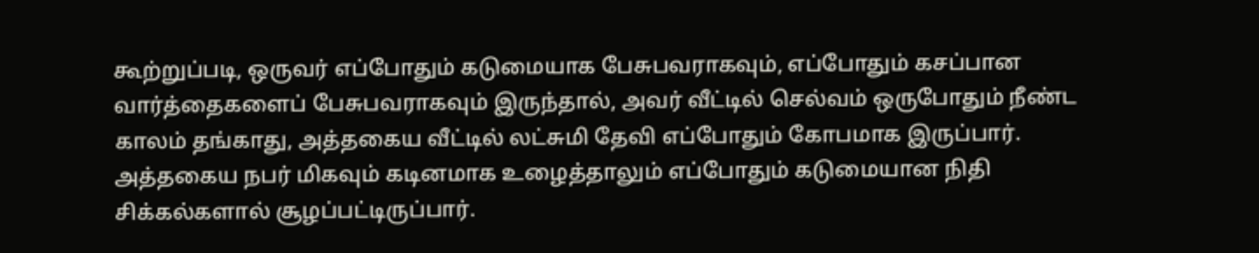கூற்றுப்படி, ஒருவர் எப்போதும் கடுமையாக பேசுபவராகவும், எப்போதும் கசப்பான வார்த்தைகளைப் பேசுபவராகவும் இருந்தால், அவர் வீட்டில் செல்வம் ஒருபோதும் நீண்ட காலம் தங்காது, அத்தகைய வீட்டில் லட்சுமி தேவி எப்போதும் கோபமாக இருப்பார். அத்தகைய நபர் மிகவும் கடினமாக உழைத்தாலும் எப்போதும் கடுமையான நிதி சிக்கல்களால் சூழப்பட்டிருப்பார்.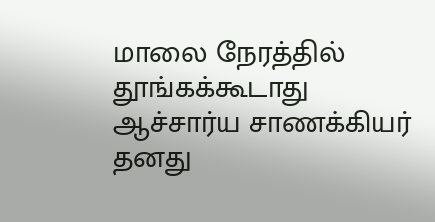மாலை நேரத்தில் தூங்கக்கூடாது
ஆச்சார்ய சாணக்கியர் தனது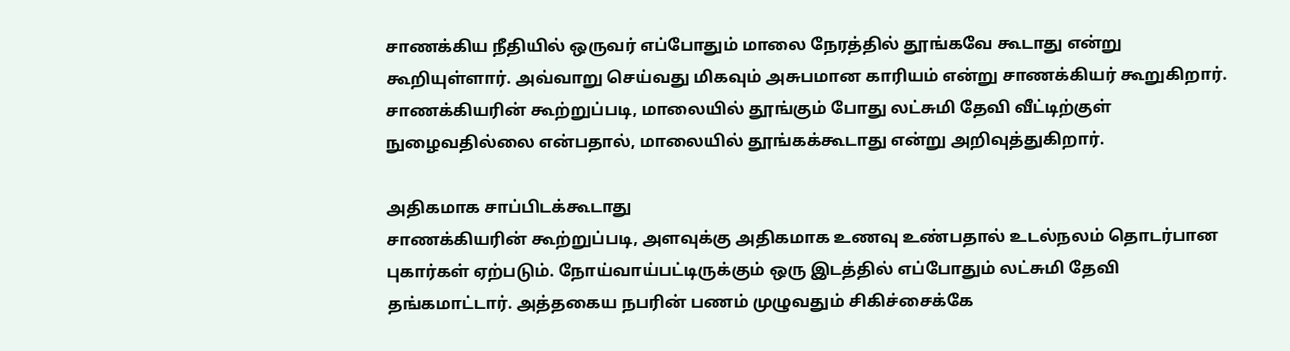சாணக்கிய நீதியில் ஒருவர் எப்போதும் மாலை நேரத்தில் தூங்கவே கூடாது என்று கூறியுள்ளார். அவ்வாறு செய்வது மிகவும் அசுபமான காரியம் என்று சாணக்கியர் கூறுகிறார். சாணக்கியரின் கூற்றுப்படி, மாலையில் தூங்கும் போது லட்சுமி தேவி வீட்டிற்குள் நுழைவதில்லை என்பதால், மாலையில் தூங்கக்கூடாது என்று அறிவுத்துகிறார்.

அதிகமாக சாப்பிடக்கூடாது
சாணக்கியரின் கூற்றுப்படி, அளவுக்கு அதிகமாக உணவு உண்பதால் உடல்நலம் தொடர்பான புகார்கள் ஏற்படும். நோய்வாய்பட்டிருக்கும் ஒரு இடத்தில் எப்போதும் லட்சுமி தேவி தங்கமாட்டார். அத்தகைய நபரின் பணம் முழுவதும் சிகிச்சைக்கே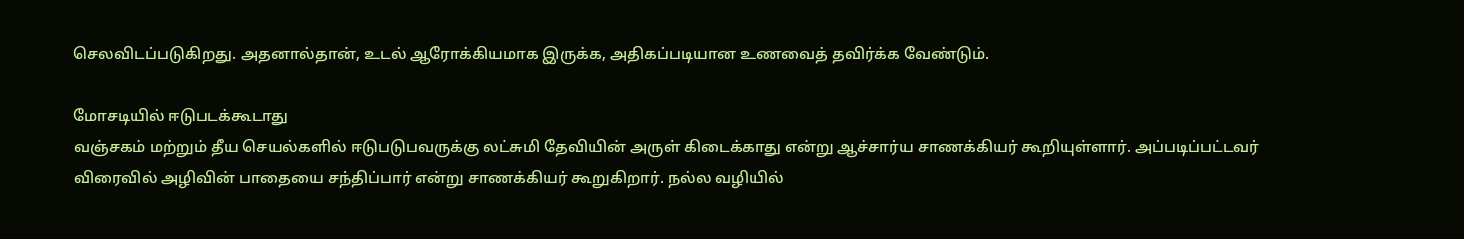செலவிடப்படுகிறது. அதனால்தான், உடல் ஆரோக்கியமாக இருக்க, அதிகப்படியான உணவைத் தவிர்க்க வேண்டும்.

மோசடியில் ஈடுபடக்கூடாது
வஞ்சகம் மற்றும் தீய செயல்களில் ஈடுபடுபவருக்கு லட்சுமி தேவியின் அருள் கிடைக்காது என்று ஆச்சார்ய சாணக்கியர் கூறியுள்ளார். அப்படிப்பட்டவர் விரைவில் அழிவின் பாதையை சந்திப்பார் என்று சாணக்கியர் கூறுகிறார். நல்ல வழியில்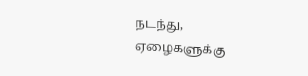நடந்து, ஏழைகளுக்கு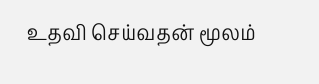உதவி செய்வதன் மூலம்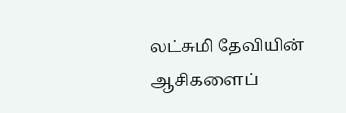லட்சுமி தேவியின் ஆசிகளைப்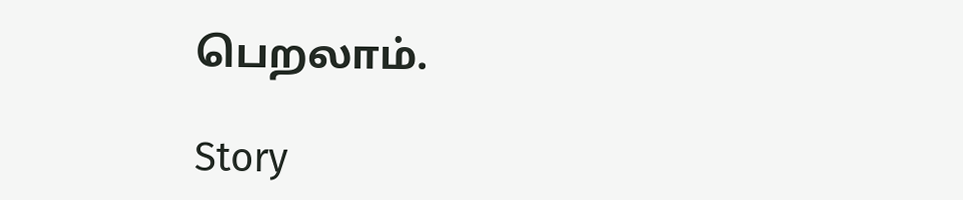பெறலாம்.

Story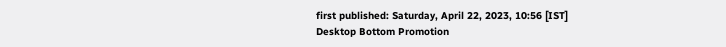first published: Saturday, April 22, 2023, 10:56 [IST]
Desktop Bottom Promotion